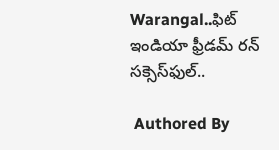Warangal..ఫిట్ ఇండియా ఫ్రీడమ్ రన్ సక్సెస్‌ఫుల్..

 Authored By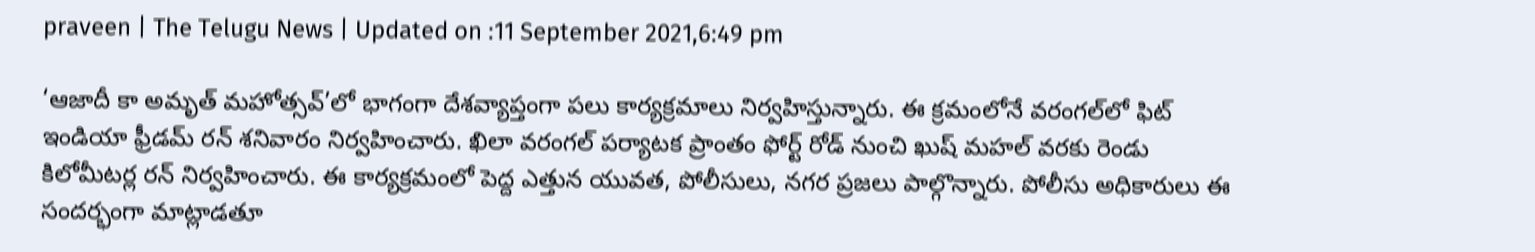praveen | The Telugu News | Updated on :11 September 2021,6:49 pm

‘ఆజాదీ కా అమృత్ మహోత్సవ్’లో భాగంగా దేశవ్యాప్తంగా పలు కార్యక్రమాలు నిర్వహిస్తున్నారు. ఈ క్రమంలోనే వరంగల్‌లో ఫిట్ ఇండియా ఫ్రీడమ్ రన్ శనివారం నిర్వహించారు. ఖిలా వరంగల్ పర్యాటక ప్రాంతం ఫోర్ట్ రోడ్ నుంచి ఖుష్ మహల్ వరకు రెండు కిలోమీటర్ల రన్ నిర్వహించారు. ఈ కార్యక్రమంలో పెద్ద ఎత్తున యువత, పోలీసులు, నగర ప్రజలు పాల్గొన్నారు. పోలీసు అధికారులు ఈ సందర్భంగా మాట్లాడతూ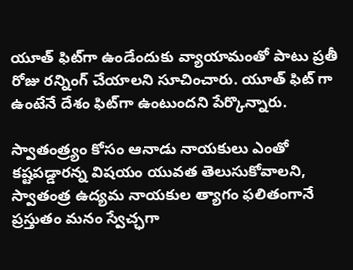యూత్ ఫిట్‌గా ఉండేందుకు వ్యాయామంతో పాటు ప్రతీ రోజు రన్నింగ్ చేయాలని సూచించారు. యూత్ ఫిట్ గా ఉంటేనే దేశం ఫిట్‌గా ఉంటుందని పేర్కొన్నారు.

స్వాతంత్ర్యం కోసం ఆనాడు నాయకులు ఎంతో కష్టపడ్డారన్న విషయం యువత తెలుసుకోవాలని, స్వాతంత్ర ఉద్యమ నాయకుల త్యాగం ఫలితంగానే ప్రస్తుతం మనం స్వేచ్ఛగా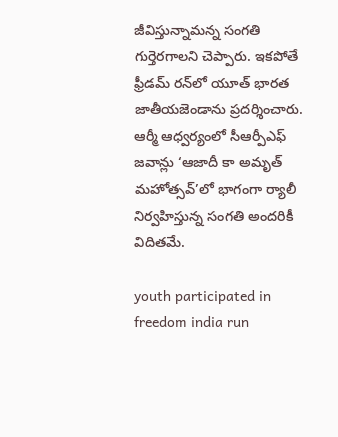జీవిస్తున్నామన్న సంగతి గుర్తెరగాలని చెప్పారు. ఇకపోతే ఫ్రీడమ్ రన్‌లో యూత్ భారత జాతీయజెండాను ప్రదర్శించారు. ఆర్మీ ఆధ్వర్యంలో సీఆర్పీఎఫ్ జవాన్లు ‘ఆజాదీ కా అమృత్ మహోత్సవ్’లో భాగంగా ర్యాలీ నిర్వహిస్తున్న సంగతి అందరికీ విదితమే.

youth participated in freedom india run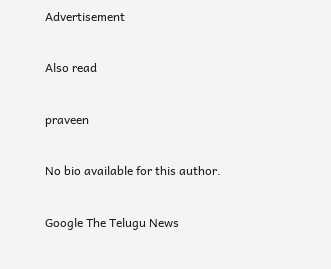Advertisement

Also read

praveen

No bio available for this author.

Google The Telugu News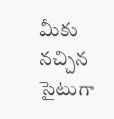మీకు నచ్చిన సైటుగా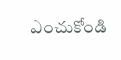ఎంచుకోండి